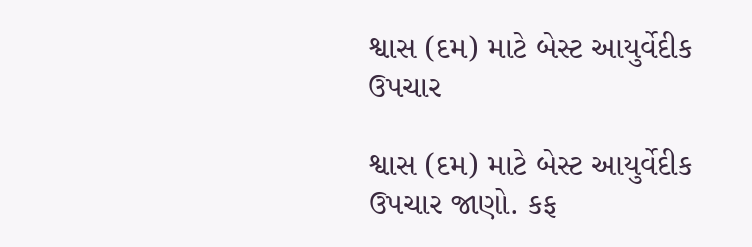શ્વાસ (દમ) માટે બેસ્ટ આયુર્વેદીક ઉપચાર

શ્વાસ (દમ) માટે બેસ્ટ આયુર્વેદીક ઉપચાર જાણો. કફ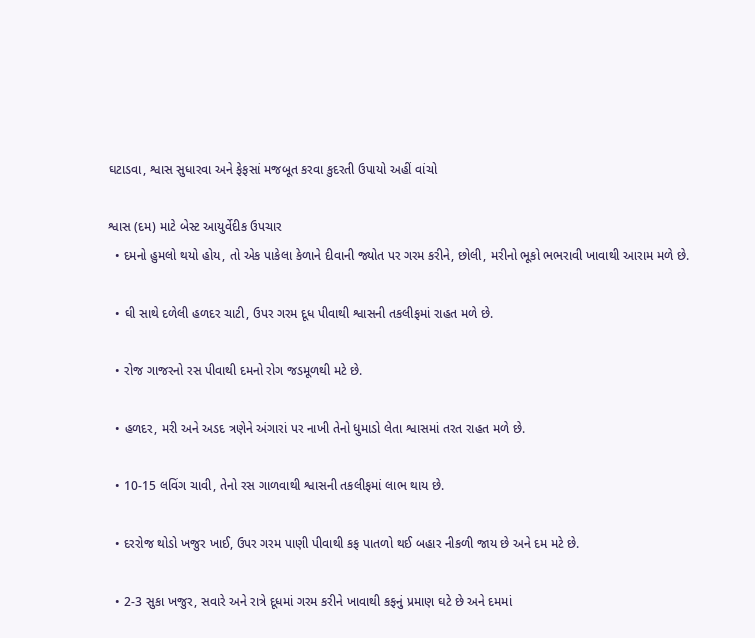ઘટાડવા, શ્વાસ સુધારવા અને ફેફસાં મજબૂત કરવા કુદરતી ઉપાયો અહીં વાંચો

શ્વાસ (દમ) માટે બેસ્ટ આયુર્વેદીક ઉપચાર
  • દમનો હુમલો થયો હોય, તો એક પાકેલા કેળાને દીવાની જ્યોત પર ગરમ કરીને, છોલી, મરીનો ભૂકો ભભરાવી ખાવાથી આરામ મળે છે.

  • ઘી સાથે દળેલી હળદર ચાટી, ઉપર ગરમ દૂધ પીવાથી શ્વાસની તકલીફમાં રાહત મળે છે.

  • રોજ ગાજરનો રસ પીવાથી દમનો રોગ જડમૂળથી મટે છે.

  • હળદર, મરી અને અડદ ત્રણેને અંગારાં પર નાખી તેનો ધુમાડો લેતા શ્વાસમાં તરત રાહત મળે છે.

  • 10-15 લવિંગ ચાવી, તેનો રસ ગાળવાથી શ્વાસની તકલીફમાં લાભ થાય છે.

  • દરરોજ થોડો ખજુર ખાઈ, ઉપર ગરમ પાણી પીવાથી કફ પાતળો થઈ બહાર નીકળી જાય છે અને દમ મટે છે.

  • 2-3 સુકા ખજુર, સવારે અને રાત્રે દૂધમાં ગરમ કરીને ખાવાથી કફનું પ્રમાણ ઘટે છે અને દમમાં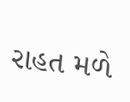રાહત મળે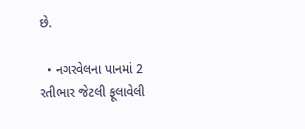છે.

  • નગરવેલના પાનમાં 2 રતીભાર જેટલી ફૂલાવેલી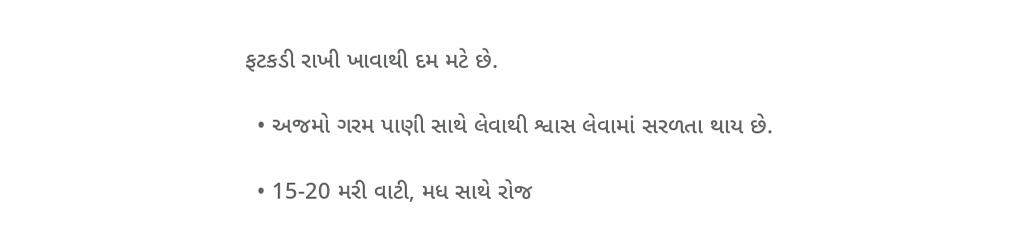ફટકડી રાખી ખાવાથી દમ મટે છે.

  • અજમો ગરમ પાણી સાથે લેવાથી શ્વાસ લેવામાં સરળતા થાય છે.

  • 15-20 મરી વાટી, મધ સાથે રોજ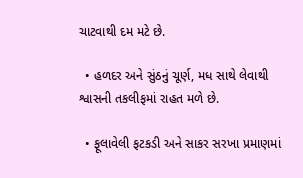ચાટવાથી દમ મટે છે.

  • હળદર અને સુંઠનું ચૂર્ણ, મધ સાથે લેવાથી શ્વાસની તકલીફમાં રાહત મળે છે.

  • ફૂલાવેલી ફટકડી અને સાકર સરખા પ્રમાણમાં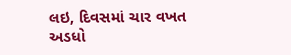લઇ, દિવસમાં ચાર વખત અડધો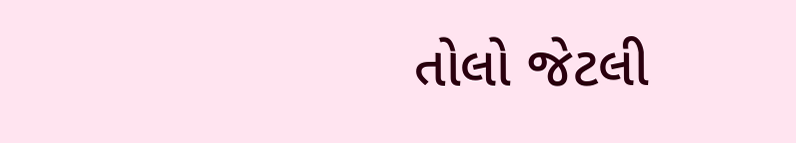તોલો જેટલી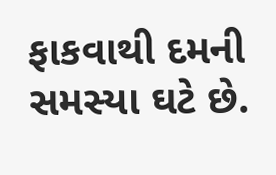ફાકવાથી દમની સમસ્યા ઘટે છે.